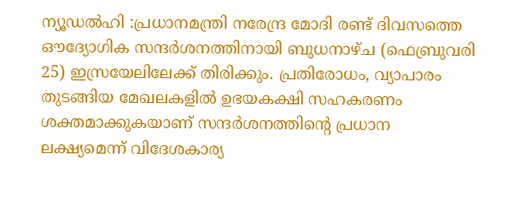ന്യൂഡൽഹി :പ്രധാനമന്ത്രി നരേന്ദ്ര മോദി രണ്ട് ദിവസത്തെ ഔദ്യോഗിക സന്ദർശനത്തിനായി ബുധനാഴ്ച (ഫെബ്രുവരി 25) ഇസ്രയേലിലേക്ക് തിരിക്കും. പ്രതിരോധം, വ്യാപാരം തുടങ്ങിയ മേഖലകളിൽ ഉഭയകക്ഷി സഹകരണം ശക്തമാക്കുകയാണ് സന്ദർശനത്തിന്റെ പ്രധാന ലക്ഷ്യമെന്ന് വിദേശകാര്യ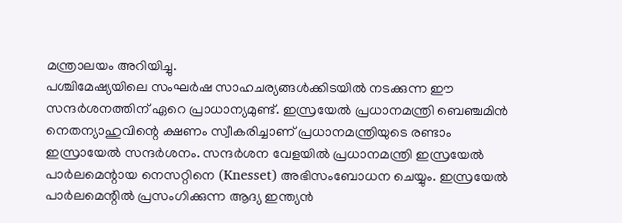മന്ത്രാലയം അറിയിച്ചു.
പശ്ചിമേഷ്യയിലെ സംഘർഷ സാഹചര്യങ്ങൾക്കിടയിൽ നടക്കുന്ന ഈ സന്ദർശനത്തിന് ഏറെ പ്രാധാന്യമുണ്ട്. ഇസ്രയേൽ പ്രധാനമന്ത്രി ബെഞ്ചമിൻ നെതന്യാഹുവിന്റെ ക്ഷണം സ്വീകരിച്ചാണ് പ്രധാനമന്ത്രിയുടെ രണ്ടാം ഇസ്രായേൽ സന്ദർശനം. സന്ദർശന വേളയിൽ പ്രധാനമന്ത്രി ഇസ്രയേൽ പാർലമെന്റായ നെസറ്റിനെ (Knesset) അഭിസംബോധന ചെയ്യും. ഇസ്രയേൽ പാർലമെന്റിൽ പ്രസംഗിക്കുന്ന ആദ്യ ഇന്ത്യൻ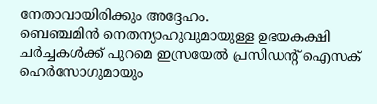നേതാവായിരിക്കും അദ്ദേഹം.
ബെഞ്ചമിൻ നെതന്യാഹുവുമായുള്ള ഉഭയകക്ഷി ചർച്ചകൾക്ക് പുറമെ ഇസ്രയേൽ പ്രസിഡന്റ് ഐസക് ഹെർസോഗുമായും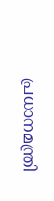പ്രധാനമന്ത്രി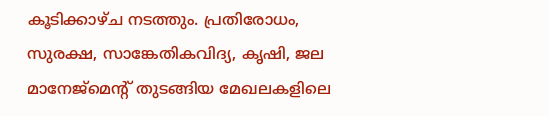കൂടിക്കാഴ്ച നടത്തും. പ്രതിരോധം, സുരക്ഷ, സാങ്കേതികവിദ്യ, കൃഷി, ജല മാനേജ്മെന്റ് തുടങ്ങിയ മേഖലകളിലെ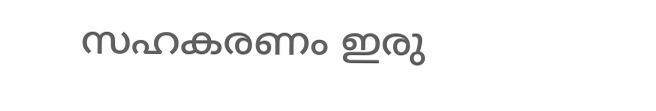സഹകരണം ഇരു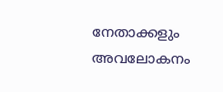നേതാക്കളും അവലോകനം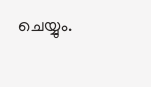ചെയ്യും.